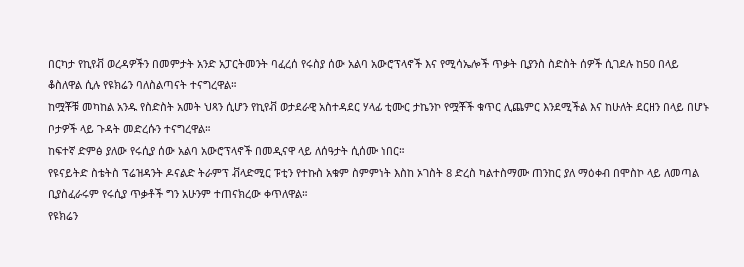በርካታ የኪየቭ ወረዳዎችን በመምታት አንድ አፓርትመንት ባፈረሰ የሩስያ ሰው አልባ አውሮፕላኖች እና የሚሳኤሎች ጥቃት ቢያንስ ስድስት ሰዎች ሲገደሉ ከ50 በላይ ቆስለዋል ሲሉ የዩክሬን ባለስልጣናት ተናግረዋል።
ከሟቾቹ መካከል አንዱ የስድስት አመት ህጻን ሲሆን የኪየቭ ወታደራዊ አስተዳደር ሃላፊ ቲሙር ታኬንኮ የሟቾች ቁጥር ሊጨምር እንደሚችል እና ከሁለት ደርዘን በላይ በሆኑ ቦታዎች ላይ ጉዳት መድረሱን ተናግረዋል።
ከፍተኛ ድምፅ ያለው የሩሲያ ሰው አልባ አውሮፕላኖች በመዲናዋ ላይ ለሰዓታት ሲሰሙ ነበር።
የዩናይትድ ስቴትስ ፕሬዝዳንት ዶናልድ ትራምፕ ቭላድሚር ፑቲን የተኩስ አቁም ስምምነት እስከ ኦገስት 8 ድረስ ካልተስማሙ ጠንከር ያለ ማዕቀብ በሞስኮ ላይ ለመጣል ቢያስፈራሩም የሩሲያ ጥቃቶች ግን አሁንም ተጠናክረው ቀጥለዋል።
የዩክሬን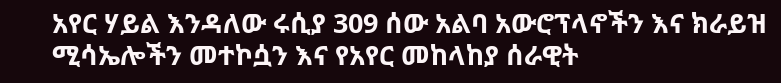አየር ሃይል እንዳለው ሩሲያ 309 ሰው አልባ አውሮፕላኖችን እና ክራይዝ ሚሳኤሎችን መተኮሷን እና የአየር መከላከያ ሰራዊት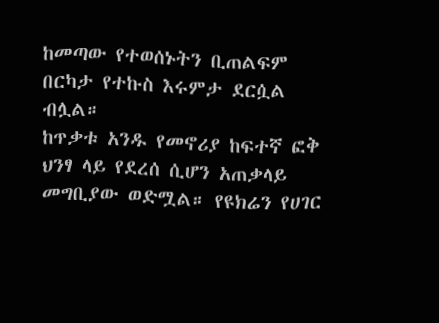ከመጣው የተወሰኑትን ቢጠልፍም በርካታ የተኩስ እሩምታ ደርሷል ብሏል።
ከጥቃቱ አንዱ የመኖሪያ ከፍተኛ ፎቅ ህንፃ ላይ የደረሰ ሲሆን አጠቃላይ መግቢያው ወድሟል። የዩክሬን የሀገር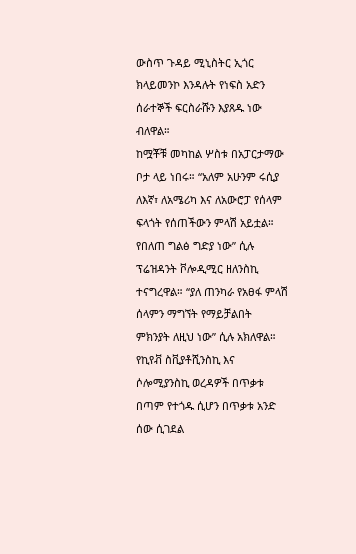ውስጥ ጉዳይ ሚኒስትር ኢጎር ክላይመንኮ እንዳሉት የነፍስ አድን ሰራተኞች ፍርስራሹን እያጸዱ ነው ብለዋል።
ከሟቾቹ መካከል ሦስቱ በአፓርታማው ቦታ ላይ ነበሩ። “አለም አሁንም ሩሲያ ለእኛ፣ ለአሜሪካ እና ለአውሮፓ የሰላም ፍላጎት የሰጠችውን ምላሽ አይቷል። የበለጠ ግልፅ ግድያ ነው” ሲሉ ፕሬዝዳንት ቮሎዲሚር ዘለንስኪ ተናግረዋል። “ያለ ጠንካራ የአፀፋ ምላሽ ሰላምን ማግኘት የማይቻልበት ምክንያት ለዚህ ነው” ሲሉ አክለዋል።
የኪየቭ ስቪያቶሺንስኪ እና ሶሎሚያንስኪ ወረዳዎች በጥቃቱ በጣም የተጎዱ ሲሆን በጥቃቱ አንድ ሰው ሲገደል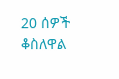20 ሰዎች ቆስለዋል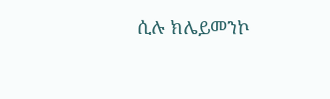ሲሉ ክሌይመንኮ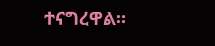ተናግረዋል።